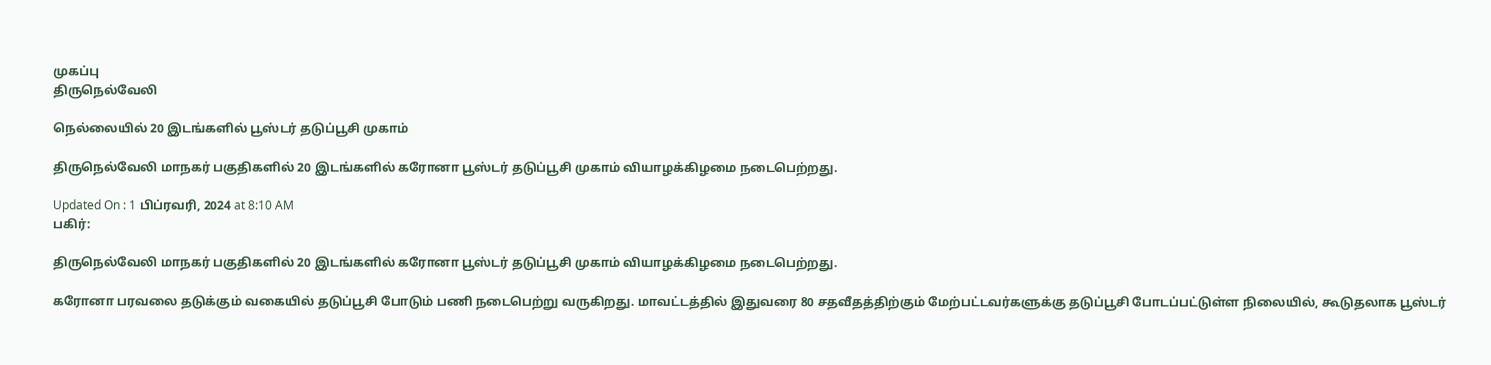முகப்பு
திருநெல்வேலி

நெல்லையில் 20 இடங்களில் பூஸ்டர் தடுப்பூசி முகாம்

திருநெல்வேலி மாநகர் பகுதிகளில் 20 இடங்களில் கரோனா பூஸ்டர் தடுப்பூசி முகாம் வியாழக்கிழமை நடைபெற்றது.

Updated On : 1 பிப்ரவரி, 2024 at 8:10 AM
பகிர்:

திருநெல்வேலி மாநகர் பகுதிகளில் 20 இடங்களில் கரோனா பூஸ்டர் தடுப்பூசி முகாம் வியாழக்கிழமை நடைபெற்றது.

கரோனா பரவலை தடுக்கும் வகையில் தடுப்பூசி போடும் பணி நடைபெற்று வருகிறது. மாவட்டத்தில் இதுவரை 80 சதவீதத்திற்கும் மேற்பட்டவர்களுக்கு தடுப்பூசி போடப்பட்டுள்ள நிலையில், கூடுதலாக பூஸ்டர்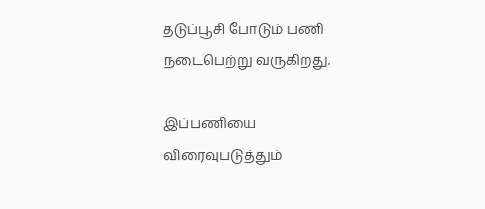தடுப்பூசி போடும் பணி நடைபெற்று வருகிறது.

இப்பணியை விரைவுபடுத்தும்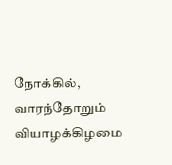நோக்கில், வாரந்தோறும் வியாழக்கிழமை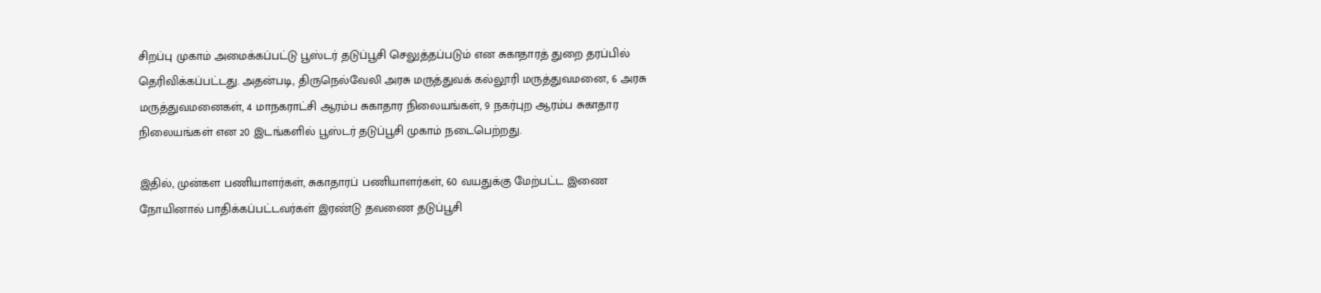சிறப்பு முகாம் அமைக்கப்பட்டு பூஸ்டர் தடுப்பூசி செலுத்தப்படும் என சுகாதாரத் துறை தரப்பில் தெரிவிக்கப்பட்டது. அதன்படி, திருநெல்வேலி அரசு மருத்துவக் கல்லூரி மருத்துவமனை, 6 அரசு மருத்துவமனைகள், 4 மாநகராட்சி ஆரம்ப சுகாதார நிலையங்கள், 9 நகர்புற ஆரம்ப சுகாதார நிலையங்கள் என 20 இடங்களில் பூஸ்டர் தடுப்பூசி முகாம் நடைபெற்றது.

இதில், முன்கள பணியாளர்கள், சுகாதாரப் பணியாளர்கள், 60 வயதுக்கு மேற்பட்ட இணை நோயினால் பாதிக்கப்பட்டவர்கள் இரண்டு தவணை தடுப்பூசி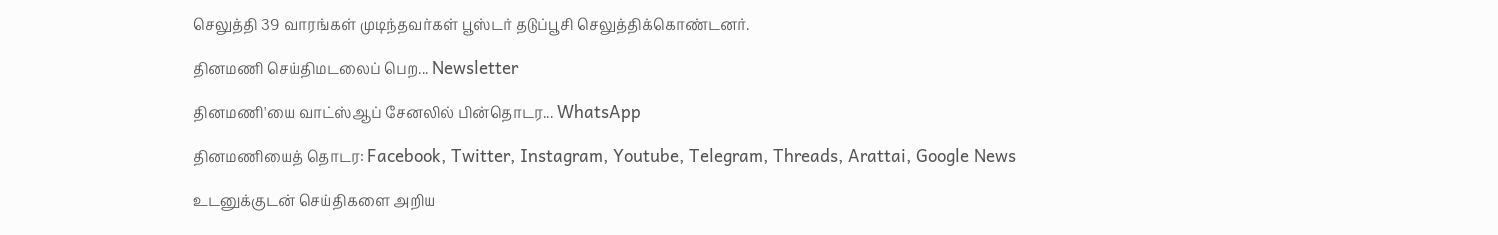செலுத்தி 39 வாரங்கள் முடிந்தவர்கள் பூஸ்டர் தடுப்பூசி செலுத்திக்கொண்டனர்.

தினமணி செய்திமடலைப் பெற... Newsletter

தினமணி'யை வாட்ஸ்ஆப் சேனலில் பின்தொடர... WhatsApp

தினமணியைத் தொடர: Facebook, Twitter, Instagram, Youtube, Telegram, Threads, Arattai, Google News

உடனுக்குடன் செய்திகளை அறிய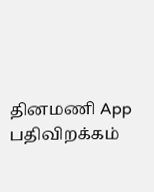தினமணி App பதிவிறக்கம்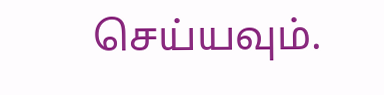செய்யவும்.